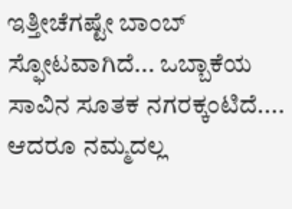ಇತ್ತೀಚೆಗಷ್ಟೇ ಬಾಂಬ್ ಸ್ಫೋಟವಾಗಿದೆ... ಒಬ್ಬಾಕೆಯ ಸಾವಿನ ಸೂತಕ ನಗರಕ್ಕಂಟಿದೆ.... ಆದರೂ ನಮ್ಮದಲ್ಲ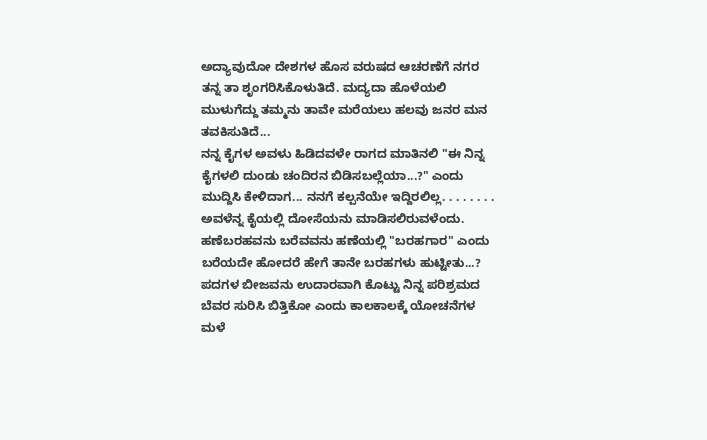ಅದ್ಯಾವುದೋ ದೇಶಗಳ ಹೊಸ ವರುಷದ ಆಚರಣೆಗೆ ನಗರ ತನ್ನ ತಾ ಶೃಂಗರಿಸಿಕೊಳುತಿದೆ. ಮದ್ಯದಾ ಹೊಳೆಯಲಿ ಮುಳುಗೆದ್ದು ತಮ್ಮನು ತಾವೇ ಮರೆಯಲು ಹಲವು ಜನರ ಮನ ತವಕಿಸುತಿದೆ...
ನನ್ನ ಕೈಗಳ ಅವಳು ಹಿಡಿದವಳೇ ರಾಗದ ಮಾತಿನಲಿ "ಈ ನಿನ್ನ ಕೈಗಳಲಿ ದುಂಡು ಚಂದಿರನ ಬಿಡಿಸಬಲ್ಲೆಯಾ...?" ಎಂದು ಮುದ್ದಿಸಿ ಕೇಳಿದಾಗ... ನನಗೆ ಕಲ್ಪನೆಯೇ ಇದ್ದಿರಲಿಲ್ಲ. . . . . . . . ಅವಳೆನ್ನ ಕೈಯಲ್ಲಿ ದೋಸೆಯನು ಮಾಡಿಸಲಿರುವಳೆಂದು.
ಹಣೆಬರಹವನು ಬರೆವವನು ಹಣೆಯಲ್ಲಿ "ಬರಹಗಾರ" ಎಂದು ಬರೆಯದೇ ಹೋದರೆ ಹೇಗೆ ತಾನೇ ಬರಹಗಳು ಹುಟ್ಟೀತು...? ಪದಗಳ ಬೀಜವನು ಉದಾರವಾಗಿ ಕೊಟ್ಟು ನಿನ್ನ ಪರಿಶ್ರಮದ ಬೆವರ ಸುರಿಸಿ ಬಿತ್ತಿಕೋ ಎಂದು ಕಾಲಕಾಲಕ್ಕೆ ಯೋಚನೆಗಳ ಮಳೆ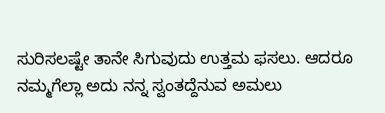ಸುರಿಸಲಷ್ಟೇ ತಾನೇ ಸಿಗುವುದು ಉತ್ತಮ ಫಸಲು. ಆದರೂ ನಮ್ಮಗೆಲ್ಲಾ ಅದು ನನ್ನ ಸ್ವಂತದ್ದೆನುವ ಅಮಲು